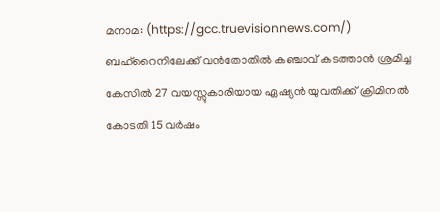മനാമ: (https://gcc.truevisionnews.com/) ബഹ്റൈനിലേക്ക് വൻതോതിൽ കഞ്ചാവ് കടത്താൻ ശ്രമിച്ച കേസിൽ 27 വയസ്സുകാരിയായ ഏഷ്യൻ യുവതിക്ക് ക്രിമിനൽ കോടതി 15 വർഷം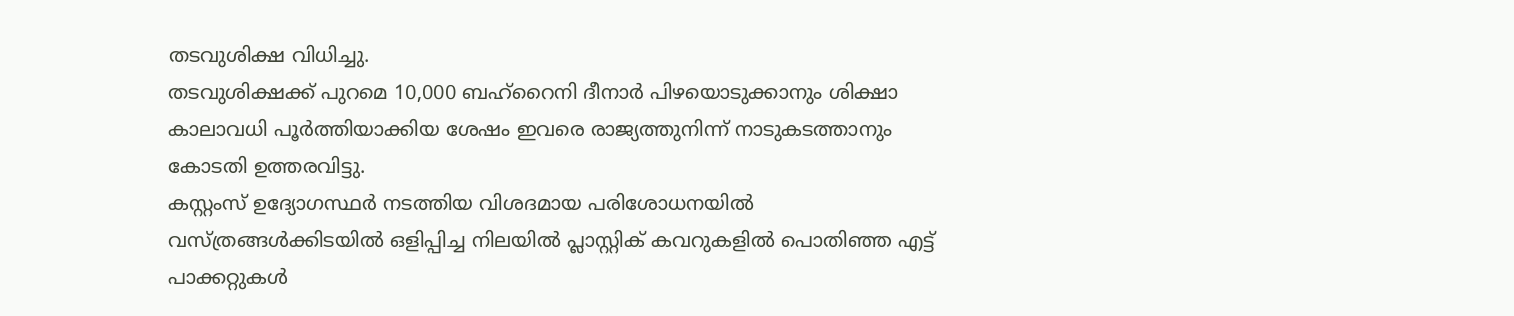തടവുശിക്ഷ വിധിച്ചു.
തടവുശിക്ഷക്ക് പുറമെ 10,000 ബഹ്റൈനി ദീനാർ പിഴയൊടുക്കാനും ശിക്ഷാ കാലാവധി പൂർത്തിയാക്കിയ ശേഷം ഇവരെ രാജ്യത്തുനിന്ന് നാടുകടത്താനും കോടതി ഉത്തരവിട്ടു.
കസ്റ്റംസ് ഉദ്യോഗസ്ഥർ നടത്തിയ വിശദമായ പരിശോധനയിൽ വസ്ത്രങ്ങൾക്കിടയിൽ ഒളിപ്പിച്ച നിലയിൽ പ്ലാസ്റ്റിക് കവറുകളിൽ പൊതിഞ്ഞ എട്ട് പാക്കറ്റുകൾ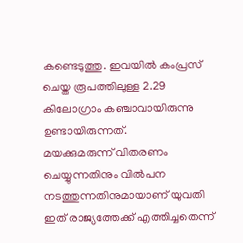കണ്ടെടുത്തു. ഇവയിൽ കംപ്രസ് ചെയ്ത രൂപത്തിലുള്ള 2.29 കിലോഗ്രാം കഞ്ചാവായിരുന്നു ഉണ്ടായിരുന്നത്.
മയക്കുമരുന്ന് വിതരണം ചെയ്യുന്നതിനും വിൽപന നടത്തുന്നതിനുമായാണ് യുവതി ഇത് രാജ്യത്തേക്ക് എത്തിച്ചതെന്ന്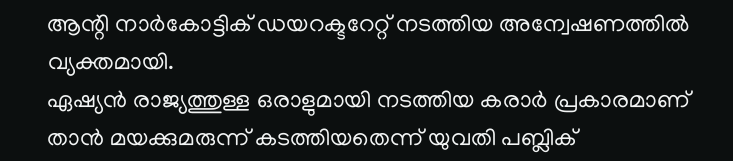ആന്റി നാർകോട്ടിക് ഡയറക്ടറേറ്റ് നടത്തിയ അന്വേഷണത്തിൽ വ്യക്തമായി.
ഏഷ്യൻ രാജ്യത്തുള്ള ഒരാളുമായി നടത്തിയ കരാർ പ്രകാരമാണ് താൻ മയക്കുമരുന്ന് കടത്തിയതെന്ന് യുവതി പബ്ലിക്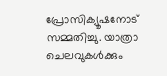പ്രോസിക്യൂഷനോട് സമ്മതിച്ചു. യാത്രാ ചെലവുകൾക്കും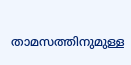താമസത്തിനുമുള്ള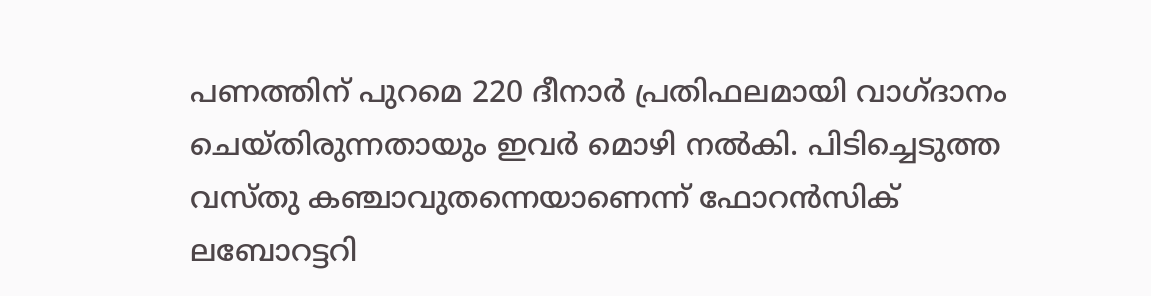പണത്തിന് പുറമെ 220 ദീനാർ പ്രതിഫലമായി വാഗ്ദാനം ചെയ്തിരുന്നതായും ഇവർ മൊഴി നൽകി. പിടിച്ചെടുത്ത വസ്തു കഞ്ചാവുതന്നെയാണെന്ന് ഫോറൻസിക് ലബോറട്ടറി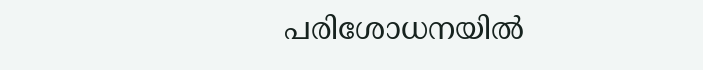പരിശോധനയിൽ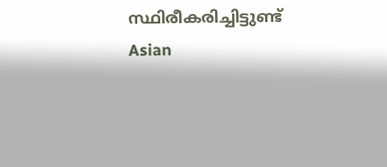സ്ഥിരീകരിച്ചിട്ടുണ്ട്
Asian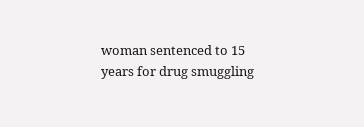woman sentenced to 15 years for drug smuggling